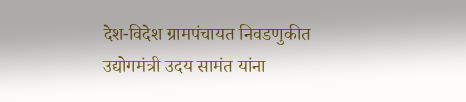देश-विदेश ग्रामपंचायत निवडणुकीत उद्योगमंत्री उदय सामंत यांना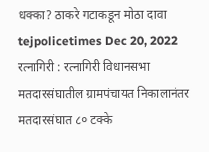धक्का? ठाकरे गटाकडून मोठा दावा tejpolicetimes Dec 20, 2022 रत्नागिरी : रत्नागिरी विधानसभा मतदारसंघातील ग्रामपंचायत निकालानंतर मतदारसंघात ८० टक्के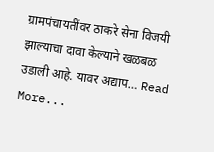ग्रामपंचायतींवर ठाकरे सेना विजयी झाल्याचा दावा केल्याने खळबळ उडाली आहे. यावर अद्याप… Read More...